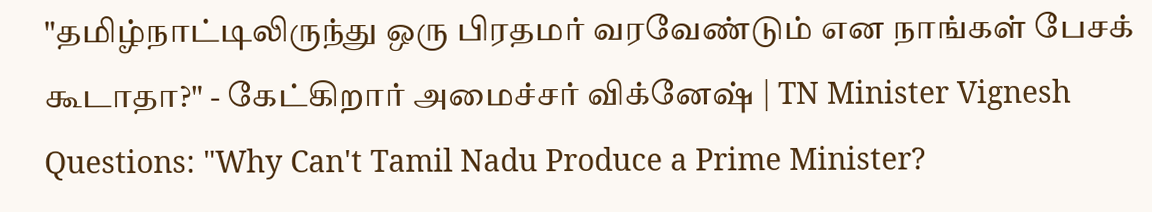"தமிழ்நாட்டிலிருந்து ஒரு பிரதமர் வரவேண்டும் என நாங்கள் பேசக் கூடாதா?" - கேட்கிறார் அமைச்சர் விக்னேஷ் | TN Minister Vignesh Questions: "Why Can't Tamil Nadu Produce a Prime Minister?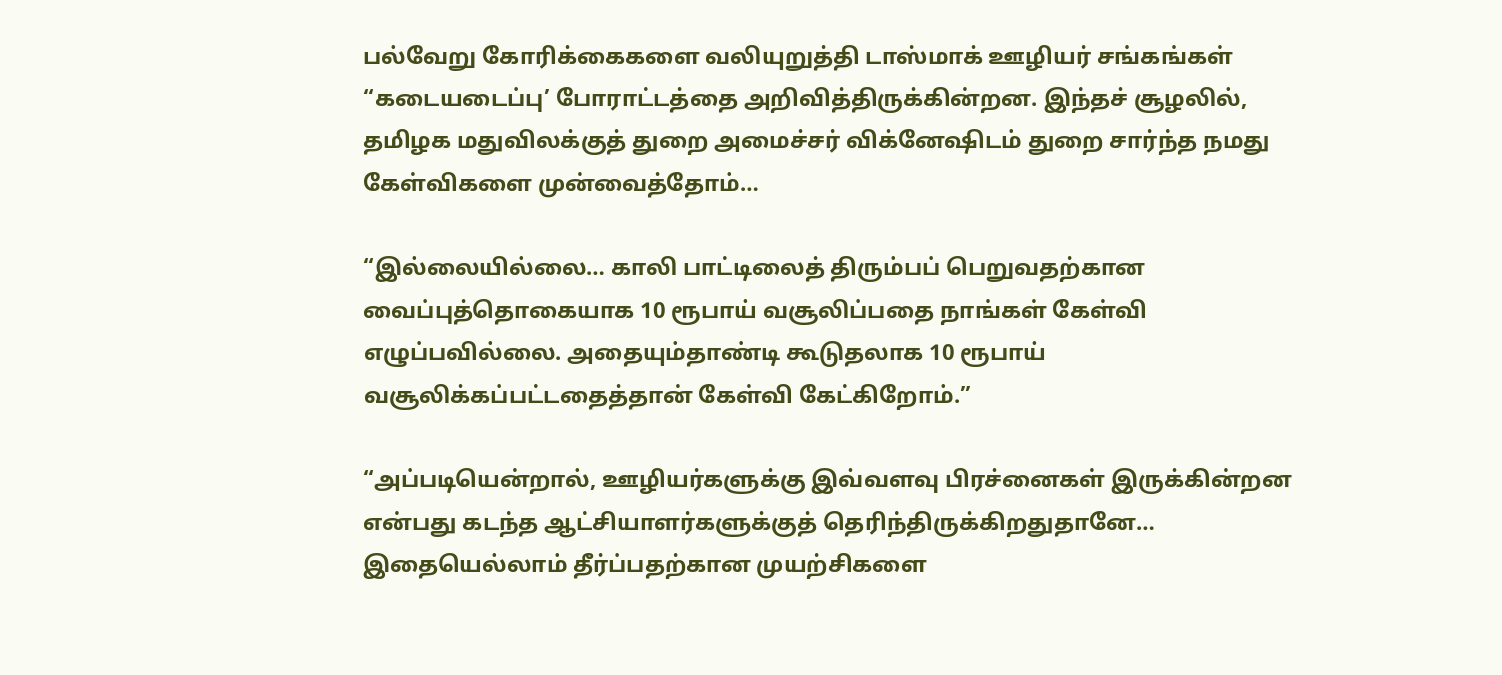பல்வேறு கோரிக்கைகளை வலியுறுத்தி டாஸ்மாக் ஊழியர் சங்கங்கள் “கடையடைப்பு’ போராட்டத்தை அறிவித்திருக்கின்றன. இந்தச் சூழலில், தமிழக மதுவிலக்குத் துறை அமைச்சர் விக்னேஷிடம் துறை சார்ந்த நமது கேள்விகளை முன்வைத்தோம்…

“இல்லையில்லை… காலி பாட்டிலைத் திரும்பப் பெறுவதற்கான வைப்புத்தொகையாக 10 ரூபாய் வசூலிப்பதை நாங்கள் கேள்வி எழுப்பவில்லை. அதையும்தாண்டி கூடுதலாக 10 ரூபாய் வசூலிக்கப்பட்டதைத்தான் கேள்வி கேட்கிறோம்.”

“அப்படியென்றால், ஊழியர்களுக்கு இவ்வளவு பிரச்னைகள் இருக்கின்றன என்பது கடந்த ஆட்சியாளர்களுக்குத் தெரிந்திருக்கிறதுதானே… இதையெல்லாம் தீர்ப்பதற்கான முயற்சிகளை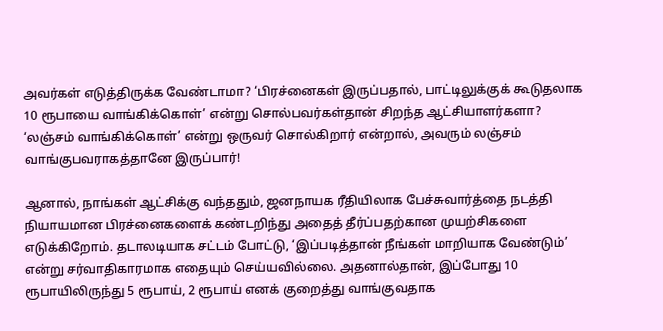அவர்கள் எடுத்திருக்க வேண்டாமா? ‘பிரச்னைகள் இருப்பதால், பாட்டிலுக்குக் கூடுதலாக 10 ரூபாயை வாங்கிக்கொள்’ என்று சொல்பவர்கள்தான் சிறந்த ஆட்சியாளர்களா? ‘லஞ்சம் வாங்கிக்கொள்’ என்று ஒருவர் சொல்கிறார் என்றால், அவரும் லஞ்சம் வாங்குபவராகத்தானே இருப்பார்!

ஆனால், நாங்கள் ஆட்சிக்கு வந்ததும், ஜனநாயக ரீதியிலாக பேச்சுவார்த்தை நடத்தி நியாயமான பிரச்னைகளைக் கண்டறிந்து அதைத் தீர்ப்பதற்கான முயற்சிகளை எடுக்கிறோம். தடாலடியாக சட்டம் போட்டு, ‘இப்படித்தான் நீங்கள் மாறியாக வேண்டும்’ என்று சர்வாதிகாரமாக எதையும் செய்யவில்லை. அதனால்தான், இப்போது 10 ரூபாயிலிருந்து 5 ரூபாய், 2 ரூபாய் எனக் குறைத்து வாங்குவதாக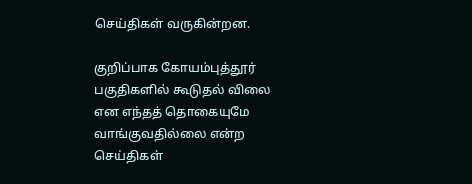செய்திகள் வருகின்றன.

குறிப்பாக கோயம்புத்தூர் பகுதிகளில் கூடுதல் விலை என எந்தத் தொகையுமே வாங்குவதில்லை என்ற செய்திகள்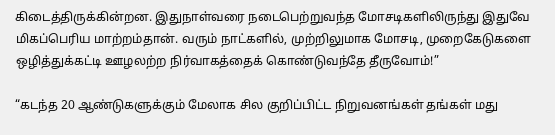கிடைத்திருக்கின்றன. இதுநாள்வரை நடைபெற்றுவந்த மோசடிகளிலிருந்து இதுவே மிகப்பெரிய மாற்றம்தான். வரும் நாட்களில், முற்றிலுமாக மோசடி, முறைகேடுகளை ஒழித்துக்கட்டி ஊழலற்ற நிர்வாகத்தைக் கொண்டுவந்தே தீருவோம்!”

“கடந்த 20 ஆண்டுகளுக்கும் மேலாக சில குறிப்பிட்ட நிறுவனங்கள் தங்கள் மது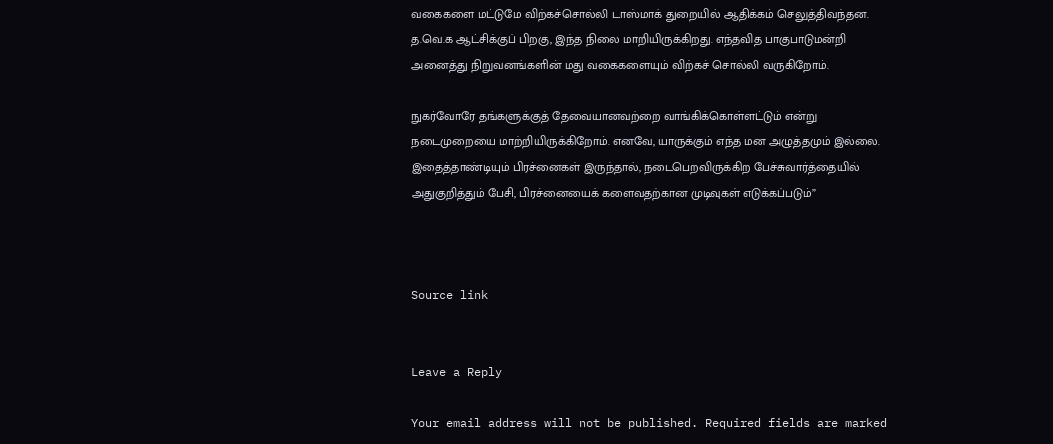வகைகளை மட்டுமே விற்கச்சொல்லி டாஸ்மாக் துறையில் ஆதிக்கம் செலுத்திவந்தன. த.வெ.க ஆட்சிக்குப் பிறகு, இந்த நிலை மாறியிருக்கிறது. எந்தவித பாகுபாடுமன்றி அனைத்து நிறுவனங்களின் மது வகைகளையும் விற்கச் சொல்லி வருகிறோம்.

நுகர்வோரே தங்களுக்குத் தேவையானவற்றை வாங்கிக்கொள்ளட்டும் என்று நடைமுறையை மாற்றியிருக்கிறோம். எனவே, யாருக்கும் எந்த மன அழுத்தமும் இல்லை. இதைத்தாண்டியும் பிரச்னைகள் இருந்தால், நடைபெறவிருக்கிற பேச்சுவார்த்தையில் அதுகுறித்தும் பேசி, பிரச்னையைக் களைவதற்கான முடிவுகள் எடுக்கப்படும்”



Source link


Leave a Reply

Your email address will not be published. Required fields are marked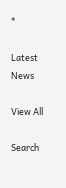*

Latest News

View All

Search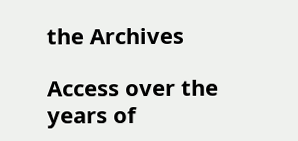the Archives

Access over the years of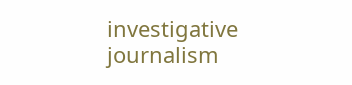investigative journalism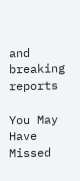and breaking reports

You May Have Missed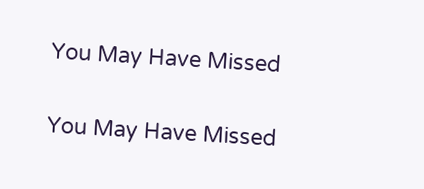You May Have Missed

You May Have Missed